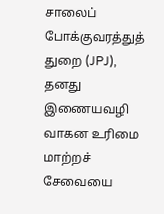சாலைப் போக்குவரத்துத் துறை (JPJ), தனது இணையவழி வாகன உரிமை மாற்றச் சேவையை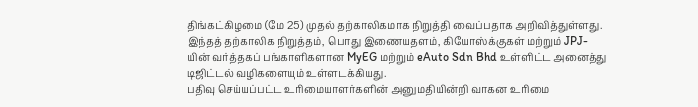திங்கட்கிழமை (மே 25) முதல் தற்காலிகமாக நிறுத்தி வைப்பதாக அறிவித்துள்ளது.
இந்தத் தற்காலிக நிறுத்தம், பொது இணையதளம், கியோஸ்க்குகள் மற்றும் JPJ-யின் வர்த்தகப் பங்காளிகளான MyEG மற்றும் eAuto Sdn Bhd உள்ளிட்ட அனைத்து டிஜிட்டல் வழிகளையும் உள்ளடக்கியது.
பதிவு செய்யப்பட்ட உரிமையாளர்களின் அனுமதியின்றி வாகன உரிமை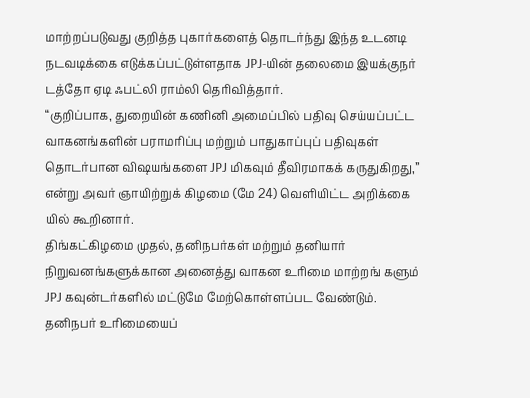மாற்றப்படுவது குறித்த புகார்களைத் தொடர்ந்து இந்த உடனடி நடவடிக்கை எடுக்கப்பட்டுள்ளதாக JPJ-யின் தலைமை இயக்குநர் டத்தோ ஏடி ஃபட்லி ராம்லி தெரிவித்தார்.
“குறிப்பாக, துறையின் கணினி அமைப்பில் பதிவு செய்யப்பட்ட வாகனங்களின் பராமரிப்பு மற்றும் பாதுகாப்புப் பதிவுகள் தொடர்பான விஷயங்களை JPJ மிகவும் தீவிரமாகக் கருதுகிறது,” என்று அவர் ஞாயிற்றுக் கிழமை (மே 24) வெளியிட்ட அறிக்கை யில் கூறினார்.
திங்கட்கிழமை முதல், தனிநபர்கள் மற்றும் தனியார் நிறுவனங்களுக்கான அனைத்து வாகன உரிமை மாற்றங் களும் JPJ கவுன்டர்களில் மட்டுமே மேற்கொள்ளப்பட வேண்டும்.
தனிநபர் உரிமையைப்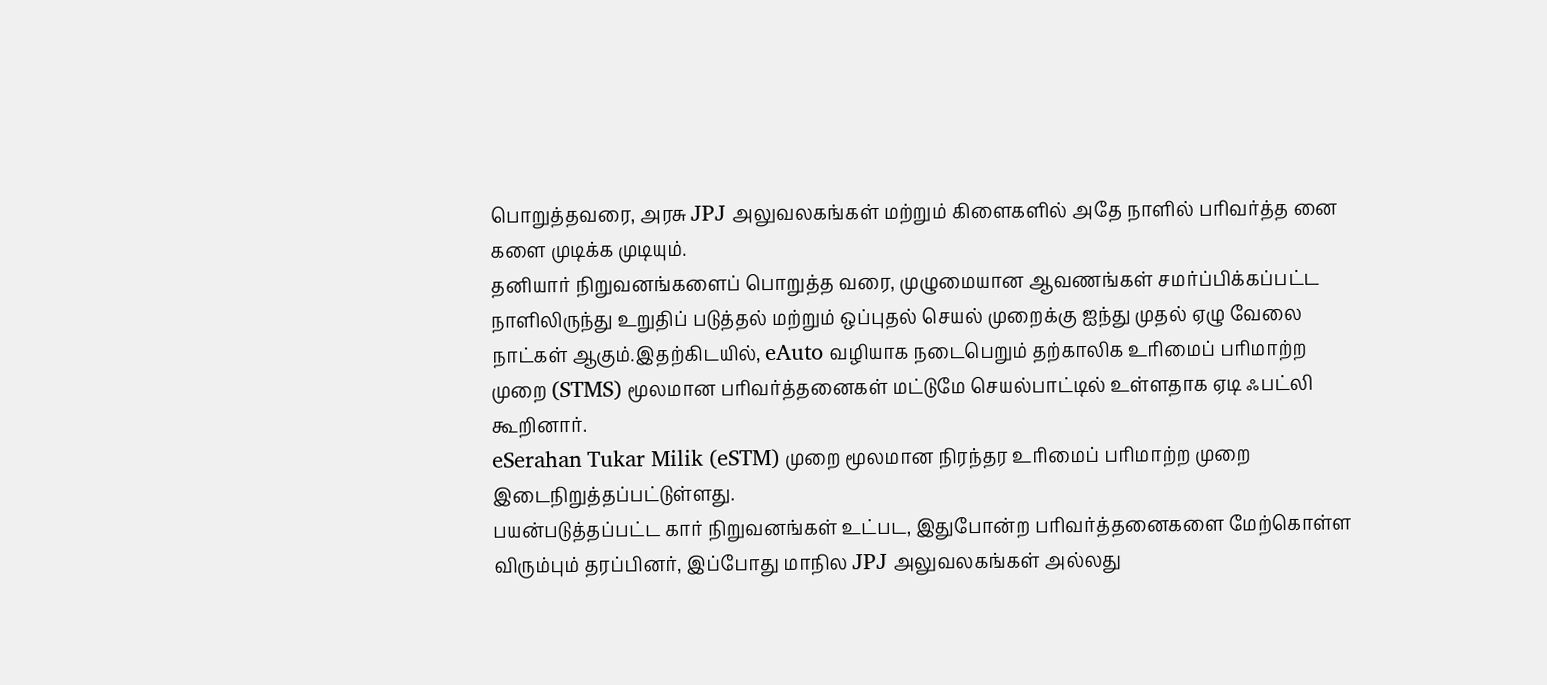பொறுத்தவரை, அரசு JPJ அலுவலகங்கள் மற்றும் கிளைகளில் அதே நாளில் பரிவர்த்த னை களை முடிக்க முடியும்.
தனியார் நிறுவனங்களைப் பொறுத்த வரை, முழுமையான ஆவணங்கள் சமர்ப்பிக்கப்பட்ட நாளிலிருந்து உறுதிப் படுத்தல் மற்றும் ஒப்புதல் செயல் முறைக்கு ஐந்து முதல் ஏழு வேலை நாட்கள் ஆகும்.இதற்கிடயில், eAuto வழியாக நடைபெறும் தற்காலிக உரிமைப் பரிமாற்ற முறை (STMS) மூலமான பரிவர்த்தனைகள் மட்டுமே செயல்பாட்டில் உள்ளதாக ஏடி ஃபட்லி கூறினார்.
eSerahan Tukar Milik (eSTM) முறை மூலமான நிரந்தர உரிமைப் பரிமாற்ற முறை இடைநிறுத்தப்பட்டுள்ளது.
பயன்படுத்தப்பட்ட கார் நிறுவனங்கள் உட்பட, இதுபோன்ற பரிவர்த்தனைகளை மேற்கொள்ள விரும்பும் தரப்பினர், இப்போது மாநில JPJ அலுவலகங்கள் அல்லது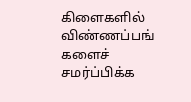கிளைகளில் விண்ணப்பங் களைச் சமர்ப்பிக்க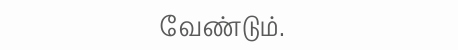வேண்டும்.